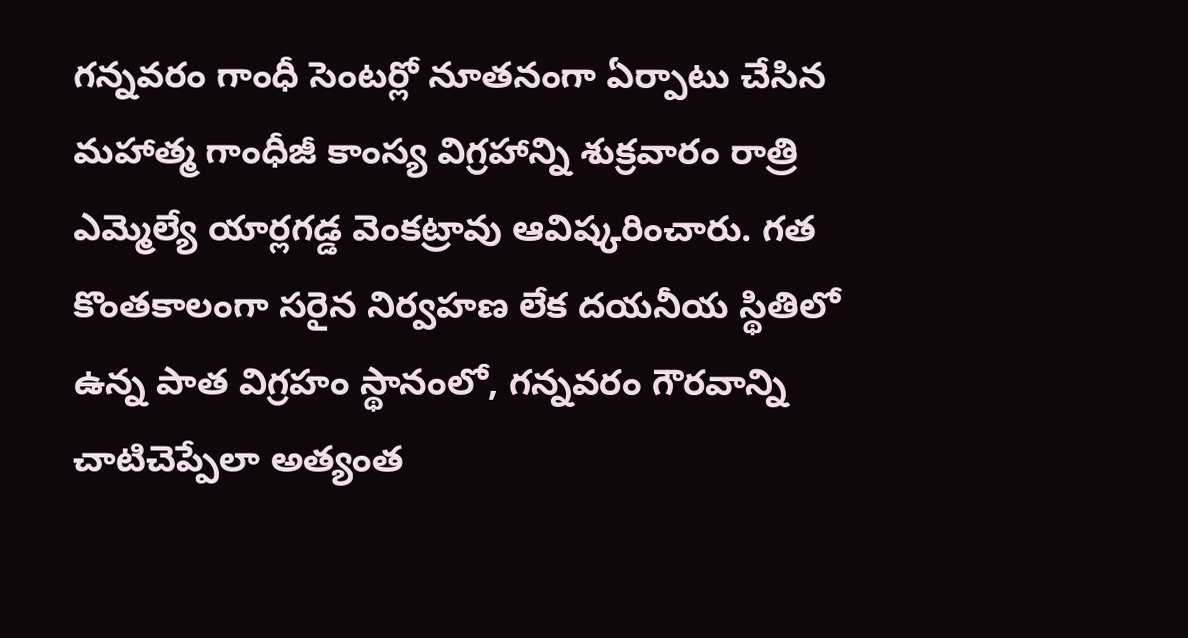గన్నవరం గాంధీ సెంటర్లో నూతనంగా ఏర్పాటు చేసిన మహాత్మ గాంధీజీ కాంస్య విగ్రహాన్ని శుక్రవారం రాత్రి ఎమ్మెల్యే యార్లగడ్డ వెంకట్రావు ఆవిష్కరించారు. గత కొంతకాలంగా సరైన నిర్వహణ లేక దయనీయ స్థితిలో ఉన్న పాత విగ్రహం స్థానంలో, గన్నవరం గౌరవాన్ని చాటిచెప్పేలా అత్యంత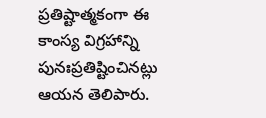ప్రతిష్టాత్మకంగా ఈ కాంస్య విగ్రహాన్ని పునఃప్రతిష్టించినట్లు ఆయన తెలిపారు.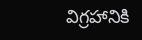విగ్రహానికి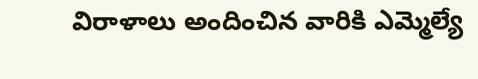విరాళాలు అందించిన వారికి ఎమ్మెల్యే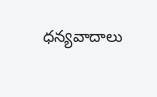ధన్యవాదాలు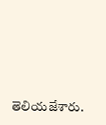తెలియజేశారు.